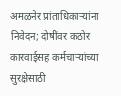अमळनेर प्रांताधिकाऱ्यांना निवेदन; दोषींवर कठोर कारवाईसह कर्मचाऱ्यांच्या सुरक्षेसाठी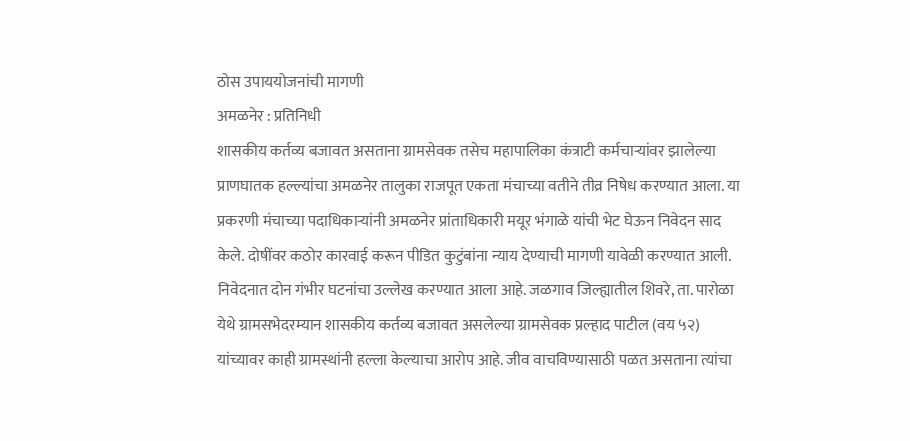ठोस उपाययोजनांची मागणी
अमळनेर : प्रतिनिधी
शासकीय कर्तव्य बजावत असताना ग्रामसेवक तसेच महापालिका कंत्राटी कर्मचाऱ्यांवर झालेल्या प्राणघातक हल्ल्यांचा अमळनेर तालुका राजपूत एकता मंचाच्या वतीने तीव्र निषेध करण्यात आला. या प्रकरणी मंचाच्या पदाधिकाऱ्यांनी अमळनेर प्रांताधिकारी मयूर भंगाळे यांची भेट घेऊन निवेदन साद केले. दोषींवर कठोर कारवाई करून पीडित कुटुंबांना न्याय देण्याची मागणी यावेळी करण्यात आली.
निवेदनात दोन गंभीर घटनांचा उल्लेख करण्यात आला आहे. जळगाव जिल्ह्यातील शिवरे, ता. पारोळा येथे ग्रामसभेदरम्यान शासकीय कर्तव्य बजावत असलेल्या ग्रामसेवक प्रल्हाद पाटील (वय ५२) यांच्यावर काही ग्रामस्थांनी हल्ला केल्याचा आरोप आहे. जीव वाचविण्यासाठी पळत असताना त्यांचा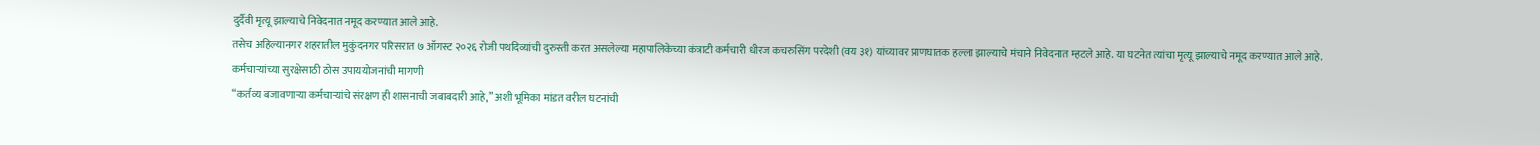दुर्दैवी मृत्यू झाल्याचे निवेदनात नमूद करण्यात आले आहे.
तसेच अहिल्यानगर शहरातील मुकुंदनगर परिसरात ७ ऑगस्ट २०२६ रोजी पथदिव्यांची दुरुस्ती करत असलेल्या महापालिकेच्या कंत्राटी कर्मचारी धीरज कचरुसिंग परदेशी (वय ३१) यांच्यावर प्राणघातक हल्ला झाल्याचे मंचाने निवेदनात म्हटले आहे. या घटनेत त्यांचा मृत्यू झाल्याचे नमूद करण्यात आले आहे.
कर्मचाऱ्यांच्या सुरक्षेसाठी ठोस उपाययोजनांची मागणी
“कर्तव्य बजावणाऱ्या कर्मचाऱ्यांचे संरक्षण ही शासनाची जबाबदारी आहे,” अशी भूमिका मांडत वरील घटनांची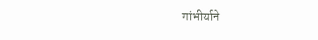गांभीर्याने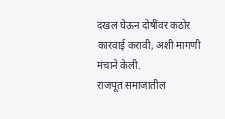दखल घेऊन दोषींवर कठोर कारवाई करावी, अशी मागणी मंचाने केली.
राजपूत समाजातील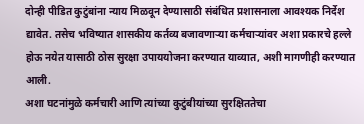दोन्ही पीडित कुटुंबांना न्याय मिळवून देण्यासाठी संबंधित प्रशासनाला आवश्यक निर्देश द्यावेत. तसेच भविष्यात शासकीय कर्तव्य बजावणाऱ्या कर्मचाऱ्यांवर अशा प्रकारचे हल्ले होऊ नयेत यासाठी ठोस सुरक्षा उपाययोजना करण्यात याव्यात, अशी मागणीही करण्यात आली.
अशा घटनांमुळे कर्मचारी आणि त्यांच्या कुटुंबीयांच्या सुरक्षिततेचा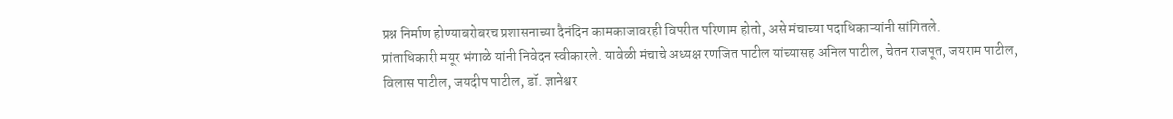प्रश्न निर्माण होण्याबरोबरच प्रशासनाच्या दैनंदिन कामकाजावरही विपरीत परिणाम होतो, असे मंचाच्या पदाधिकाऱ्यांनी सांगितले.
प्रांताधिकारी मयूर भंगाळे यांनी निवेदन स्वीकारले. यावेळी मंचाचे अध्यक्ष रणजित पाटील यांच्यासह अनिल पाटील, चेतन राजपूत, जयराम पाटील, विलास पाटील, जयदीप पाटील, डॉ. ज्ञानेश्वर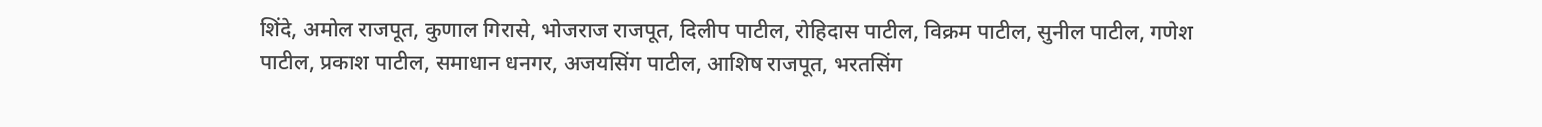शिंदे, अमोल राजपूत, कुणाल गिरासे, भोजराज राजपूत, दिलीप पाटील, रोहिदास पाटील, विक्रम पाटील, सुनील पाटील, गणेश पाटील, प्रकाश पाटील, समाधान धनगर, अजयसिंग पाटील, आशिष राजपूत, भरतसिंग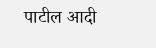पाटील आदी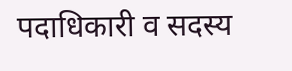पदाधिकारी व सदस्य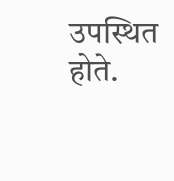उपस्थित होते.